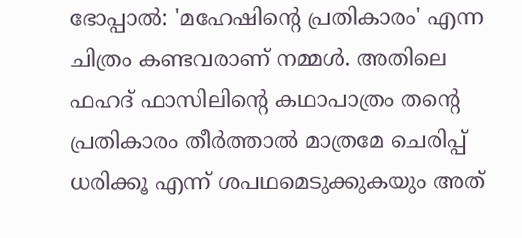ഭോപ്പാല്‍: 'മഹേഷിന്റെ പ്രതികാരം' എന്ന ചിത്രം കണ്ടവരാണ് നമ്മള്‍. അതിലെ ഫഹദ് ഫാസിലിന്റെ കഥാപാത്രം തന്റെ പ്രതികാരം തീര്‍ത്താല്‍ മാത്രമേ ചെരിപ്പ് ധരിക്കൂ എന്ന് ശപഥമെടുക്കുകയും അത്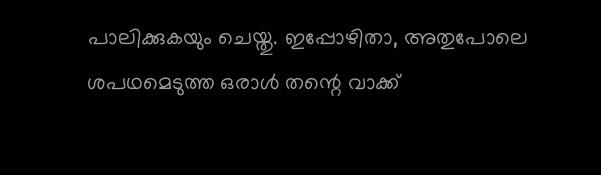പാലിക്കുകയും ചെയ്തു. ഇപ്പോഴിതാ, അതുപോലെ ശപഥമെടുത്ത ഒരാള്‍ തന്റെ വാക്ക്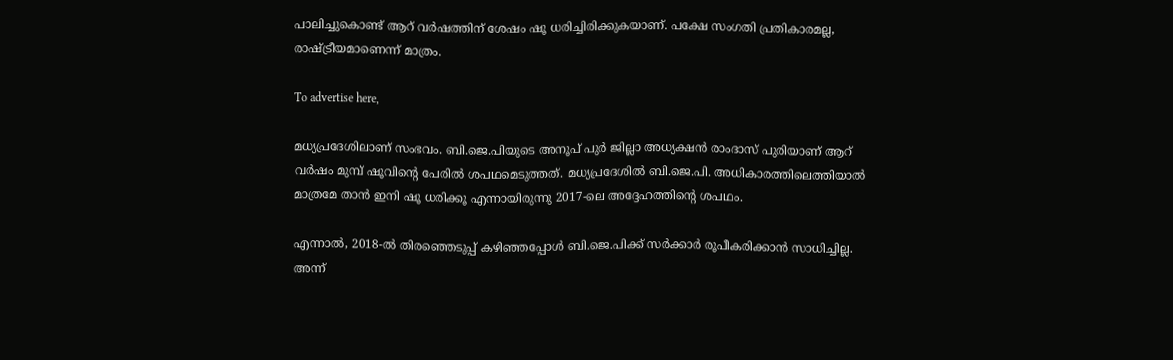പാലിച്ചുകൊണ്ട് ആറ് വര്‍ഷത്തിന് ശേഷം ഷൂ ധരിച്ചിരിക്കുകയാണ്. പക്ഷേ സംഗതി പ്രതികാരമല്ല, രാഷ്ട്രീയമാണെന്ന് മാത്രം.

To advertise here,

മധ്യപ്രദേശിലാണ് സംഭവം. ബി.ജെ.പിയുടെ അനൂപ് പുര്‍ ജില്ലാ അധ്യക്ഷന്‍ രാംദാസ് പുരിയാണ് ആറ് വര്‍ഷം മുമ്പ് ഷൂവിന്‍റെ പേരിൽ ശപഥമെടുത്തത്. മധ്യപ്രദേശില്‍ ബി.ജെ.പി. അധികാരത്തിലെത്തിയാല്‍ മാത്രമേ താന്‍ ഇനി ഷൂ ധരിക്കൂ എന്നായിരുന്നു 2017-ലെ അദ്ദേഹത്തിന്റെ ശപഥം.

എന്നാല്‍, 2018-ല്‍ തിരഞ്ഞെടുപ്പ് കഴിഞ്ഞപ്പോള്‍ ബി.ജെ.പിക്ക് സര്‍ക്കാര്‍ രൂപീകരിക്കാന്‍ സാധിച്ചില്ല. അന്ന്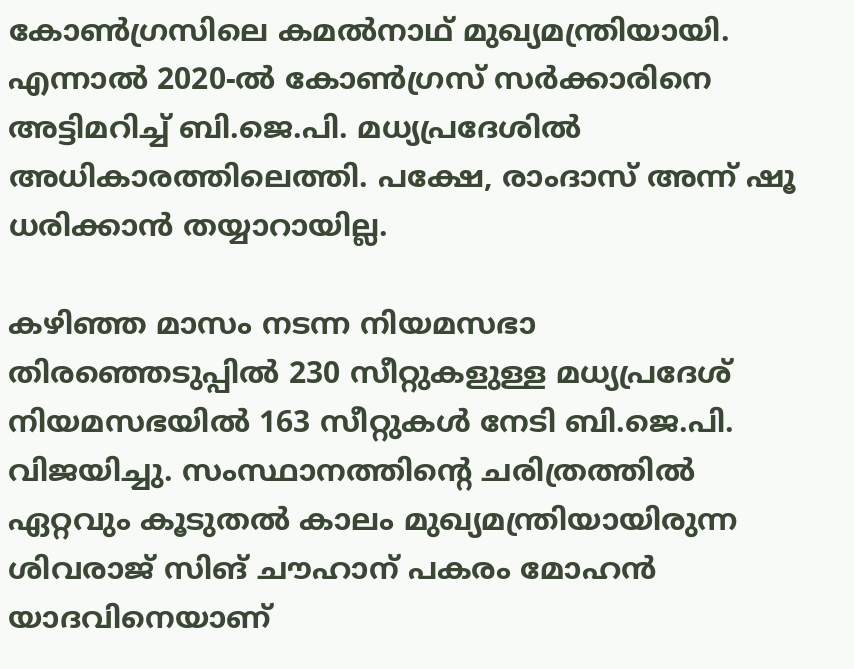കോണ്‍ഗ്രസിലെ കമല്‍നാഥ് മുഖ്യമന്ത്രിയായി. എന്നാല്‍ 2020-ല്‍ കോണ്‍ഗ്രസ് സര്‍ക്കാരിനെ അട്ടിമറിച്ച് ബി.ജെ.പി. മധ്യപ്രദേശില്‍ അധികാരത്തിലെത്തി. പക്ഷേ, രാംദാസ് അന്ന് ഷൂ ധരിക്കാന്‍ തയ്യാറായില്ല.

കഴിഞ്ഞ മാസം നടന്ന നിയമസഭാ തിരഞ്ഞെടുപ്പില്‍ 230 സീറ്റുകളുള്ള മധ്യപ്രദേശ് നിയമസഭയില്‍ 163 സീറ്റുകള്‍ നേടി ബി.ജെ.പി. വിജയിച്ചു. സംസ്ഥാനത്തിന്റെ ചരിത്രത്തില്‍ ഏറ്റവും കൂടുതല്‍ കാലം മുഖ്യമന്ത്രിയായിരുന്ന ശിവരാജ് സിങ് ചൗഹാന് പകരം മോഹന്‍ യാദവിനെയാണ്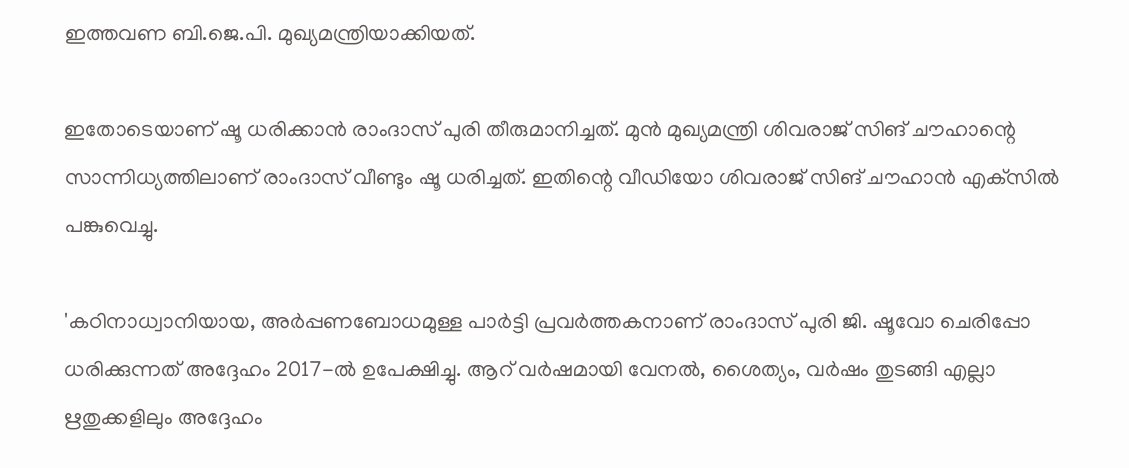ഇത്തവണ ബി.ജെ.പി. മുഖ്യമന്ത്രിയാക്കിയത്.

ഇതോടെയാണ് ഷൂ ധരിക്കാന്‍ രാംദാസ് പുരി തീരുമാനിച്ചത്. മുന്‍ മുഖ്യമന്ത്രി ശിവരാജ് സിങ് ചൗഹാന്റെ സാന്നിധ്യത്തിലാണ് രാംദാസ് വീണ്ടും ഷൂ ധരിച്ചത്. ഇതിന്റെ വീഡിയോ ശിവരാജ് സിങ് ചൗഹാന്‍ എക്‌സില്‍ പങ്കുവെച്ചു.

'കഠിനാധ്വാനിയായ, അര്‍പ്പണബോധമുള്ള പാര്‍ട്ടി പ്രവര്‍ത്തകനാണ് രാംദാസ് പുരി ജി. ഷൂവോ ചെരിപ്പോ ധരിക്കുന്നത് അദ്ദേഹം 2017-ല്‍ ഉപേക്ഷിച്ചു. ആറ് വര്‍ഷമായി വേനല്‍, ശൈത്യം, വര്‍ഷം തുടങ്ങി എല്ലാ ഋതുക്കളിലും അദ്ദേഹം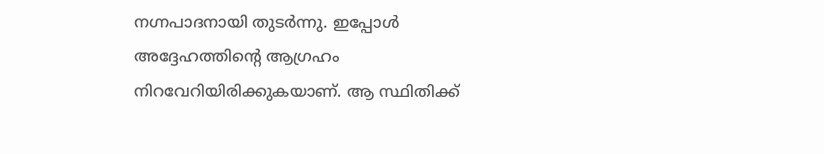നഗ്നപാദനായി തുടര്‍ന്നു. ഇപ്പോള്‍ അദ്ദേഹത്തിന്റെ ആഗ്രഹം നിറവേറിയിരിക്കുകയാണ്. ആ സ്ഥിതിക്ക്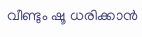വീണ്ടും ഷൂ ധരിക്കാന്‍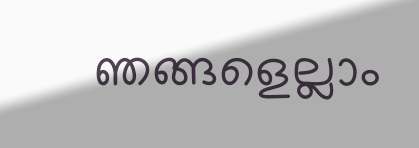ഞങ്ങളെല്ലാം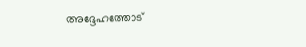അദ്ദേഹത്തോട്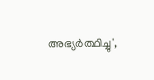അഭ്യര്‍ത്ഥിച്ചു',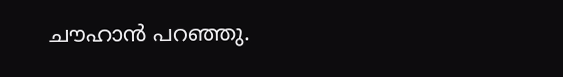ചൗഹാന്‍ പറഞ്ഞു.